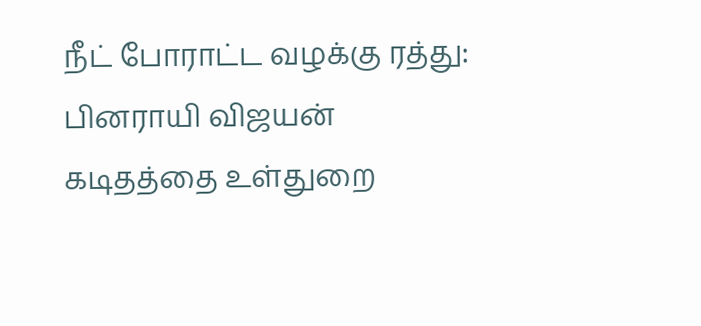நீட் போராட்ட வழக்கு ரத்து: பினராயி விஜயன் கடிதத்தை உள்துறை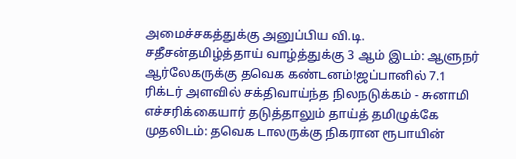அமைச்சகத்துக்கு அனுப்பிய வி.டி. சதீசன்தமிழ்த்தாய் வாழ்த்துக்கு 3 ஆம் இடம்: ஆளுநர் ஆர்லேகருக்கு தவெக கண்டனம்!ஜப்பானில் 7.1 ரிக்டர் அளவில் சக்திவாய்ந்த நிலநடுக்கம் - சுனாமி எச்சரிக்கையார் தடுத்தாலும் தாய்த் தமிழுக்கே முதலிடம்: தவெக டாலருக்கு நிகரான ரூபாயின்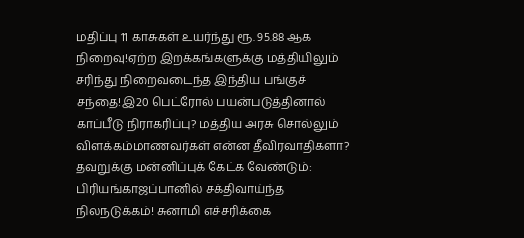மதிப்பு 11 காசுகள் உயர்ந்து ரூ. 95.88 ஆக நிறைவு!ஏற்ற இறக்கங்களுக்கு மத்தியிலும் சரிந்து நிறைவடைந்த இந்திய பங்குச் சந்தை!இ20 பெட்ரோல் பயன்படுத்தினால் காப்பீடு நிராகரிப்பு? மத்திய அரசு சொல்லும் விளக்கம்மாணவர்கள் என்ன தீவிரவாதிகளா? தவறுக்கு மன்னிப்புக் கேட்க வேண்டும்: பிரியங்காஜப்பானில் சக்திவாய்ந்த நிலநடுக்கம்! சுனாமி எச்சரிக்கை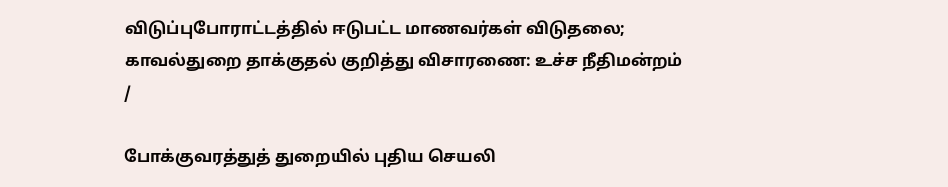விடுப்புபோராட்டத்தில் ஈடுபட்ட மாணவர்கள் விடுதலை; காவல்துறை தாக்குதல் குறித்து விசாரணை: உச்ச நீதிமன்றம்
/

போக்குவரத்துத் துறையில் புதிய செயலி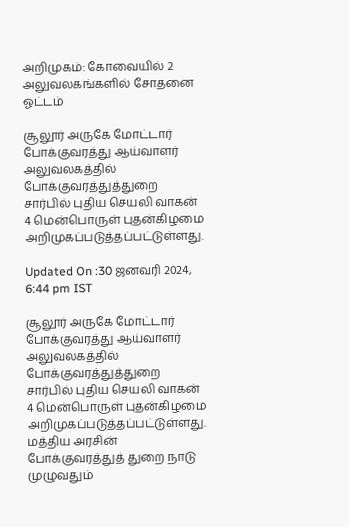அறிமுகம்: கோவையில் 2 அலுவலகங்களில் சோதனை ஓட்டம்

சூலூர் அருகே மோட்டார் போக்குவரத்து ஆய்வாளர் அலுவலகத்தில் போக்குவரத்துத்துறை சார்பில் புதிய செயலி வாகன் 4 மென்பொருள் புதன்கிழமை அறிமுகப்படுத்தப்பட்டுள்ளது.

Updated On :30 ஜனவரி 2024, 6:44 pm IST

சூலூர் அருகே மோட்டார் போக்குவரத்து ஆய்வாளர் அலுவலகத்தில் போக்குவரத்துத்துறை சார்பில் புதிய செயலி வாகன் 4 மென்பொருள் புதன்கிழமை அறிமுகப்படுத்தப்பட்டுள்ளது.
மத்திய அரசின் போக்குவரத்துத் துறை நாடு முழுவதும்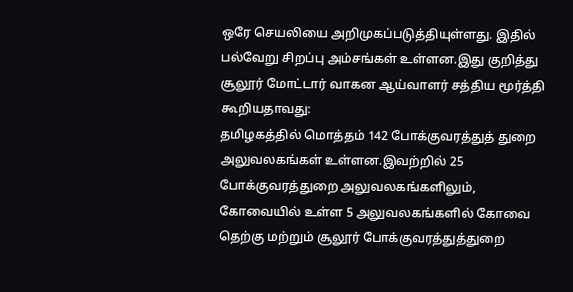ஒரே செயலியை அறிமுகப்படுத்தியுள்ளது. இதில் பல்வேறு சிறப்பு அம்சங்கள் உள்ளன.இது குறித்து சூலூர் மோட்டார் வாகன ஆய்வாளர் சத்திய மூர்த்தி கூறியதாவது:
தமிழகத்தில் மொத்தம் 142 போக்குவரத்துத் துறை அலுவலகங்கள் உள்ளன.இவற்றில் 25 போக்குவரத்துறை அலுவலகங்களிலும், கோவையில் உள்ள 5 அலுவலகங்களில் கோவை தெற்கு மற்றும் சூலூர் போக்குவரத்துத்துறை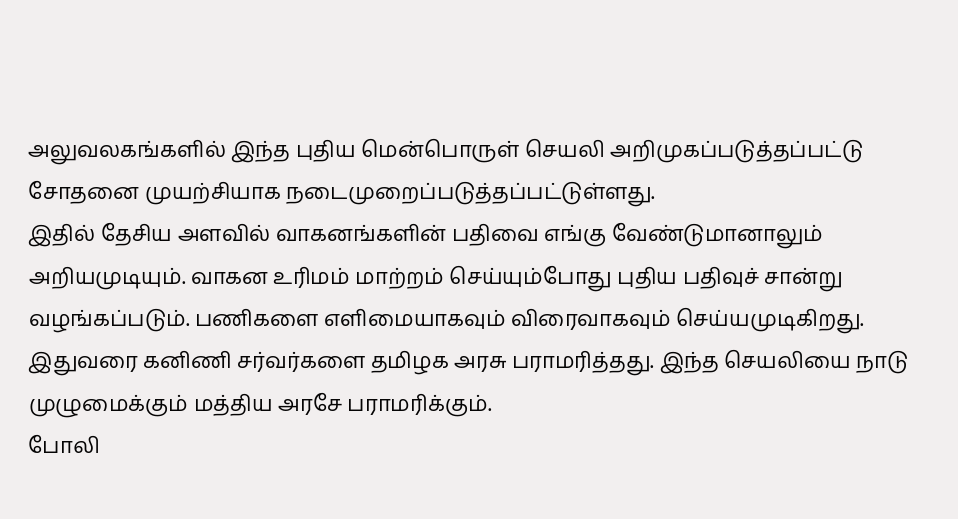அலுவலகங்களில் இந்த புதிய மென்பொருள் செயலி அறிமுகப்படுத்தப்பட்டு சோதனை முயற்சியாக நடைமுறைப்படுத்தப்பட்டுள்ளது.
இதில் தேசிய அளவில் வாகனங்களின் பதிவை எங்கு வேண்டுமானாலும் அறியமுடியும். வாகன உரிமம் மாற்றம் செய்யும்போது புதிய பதிவுச் சான்று வழங்கப்படும். பணிகளை எளிமையாகவும் விரைவாகவும் செய்யமுடிகிறது. இதுவரை கனிணி சர்வர்களை தமிழக அரசு பராமரித்தது. இந்த செயலியை நாடு முழுமைக்கும் மத்திய அரசே பராமரிக்கும்.
போலி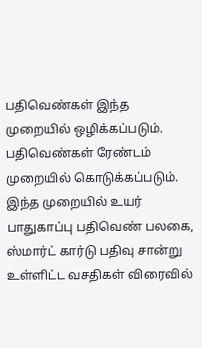பதிவெண்கள் இந்த முறையில் ஒழிக்கப்படும். பதிவெண்கள் ரேண்டம் முறையில் கொடுக்கப்படும். இந்த முறையில் உயர் பாதுகாப்பு பதிவெண் பலகை, ஸ்மார்ட் கார்டு பதிவு சான்று உள்ளிட்ட வசதிகள் விரைவில்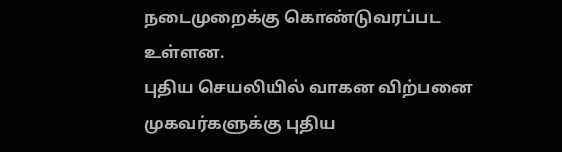நடைமுறைக்கு கொண்டுவரப்பட உள்ளன.
புதிய செயலியில் வாகன விற்பனை முகவர்களுக்கு புதிய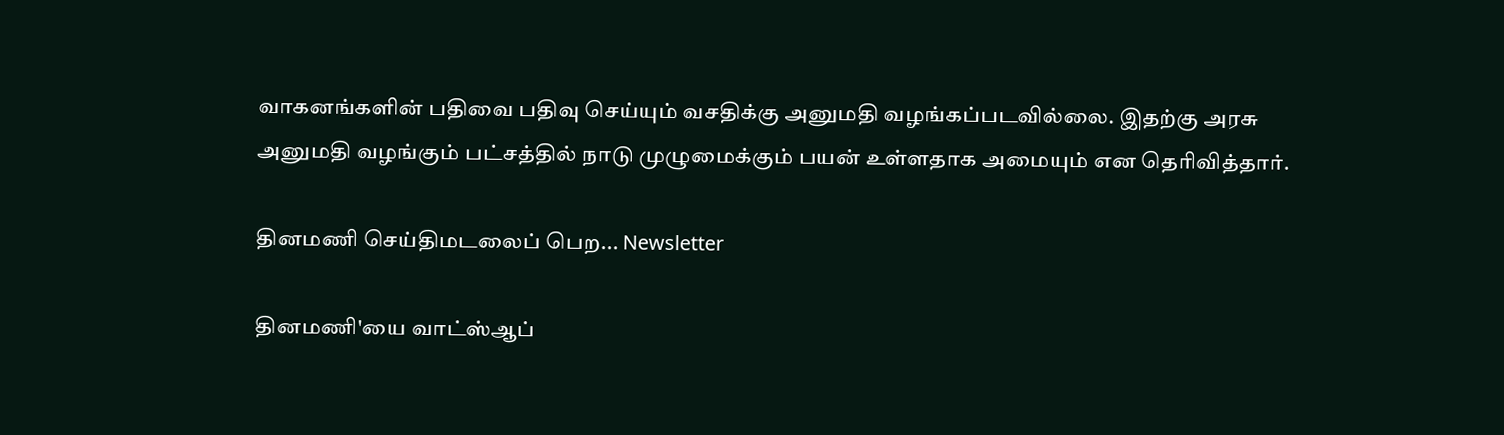வாகனங்களின் பதிவை பதிவு செய்யும் வசதிக்கு அனுமதி வழங்கப்படவில்லை. இதற்கு அரசு அனுமதி வழங்கும் பட்சத்தில் நாடு முழுமைக்கும் பயன் உள்ளதாக அமையும் என தெரிவித்தார்.

தினமணி செய்திமடலைப் பெற... Newsletter

தினமணி'யை வாட்ஸ்ஆப்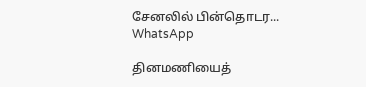சேனலில் பின்தொடர... WhatsApp

தினமணியைத்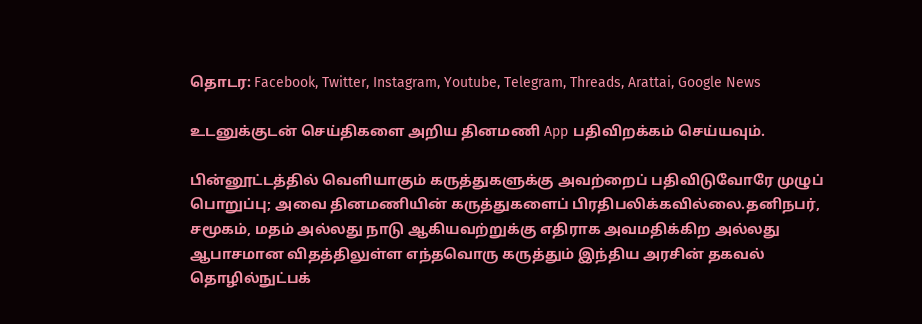தொடர: Facebook, Twitter, Instagram, Youtube, Telegram, Threads, Arattai, Google News

உடனுக்குடன் செய்திகளை அறிய தினமணி App பதிவிறக்கம் செய்யவும்.

பின்னூட்டத்தில் வெளியாகும் கருத்துகளுக்கு அவற்றைப் பதிவிடுவோரே முழுப் பொறுப்பு; அவை தினமணியின் கருத்துகளைப் பிரதிபலிக்கவில்லை.தனிநபர், சமூகம், மதம் அல்லது நாடு ஆகியவற்றுக்கு எதிராக அவமதிக்கிற அல்லது ஆபாசமான விதத்திலுள்ள எந்தவொரு கருத்தும் இந்திய அரசின் தகவல் தொழில்நுட்பக்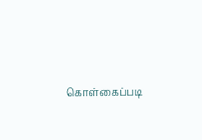கொள்கைப்படி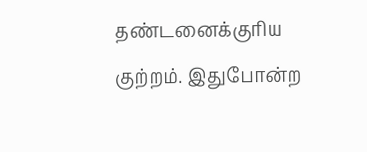தண்டனைக்குரிய குற்றம். இதுபோன்ற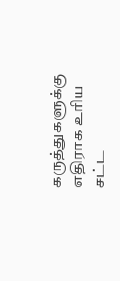கருத்துகளுக்கு எதிராக உரிய சட்ட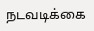நடவடிக்கை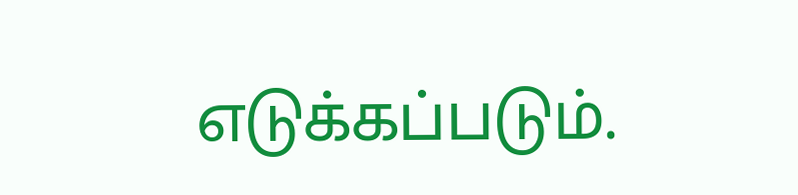எடுக்கப்படும்.